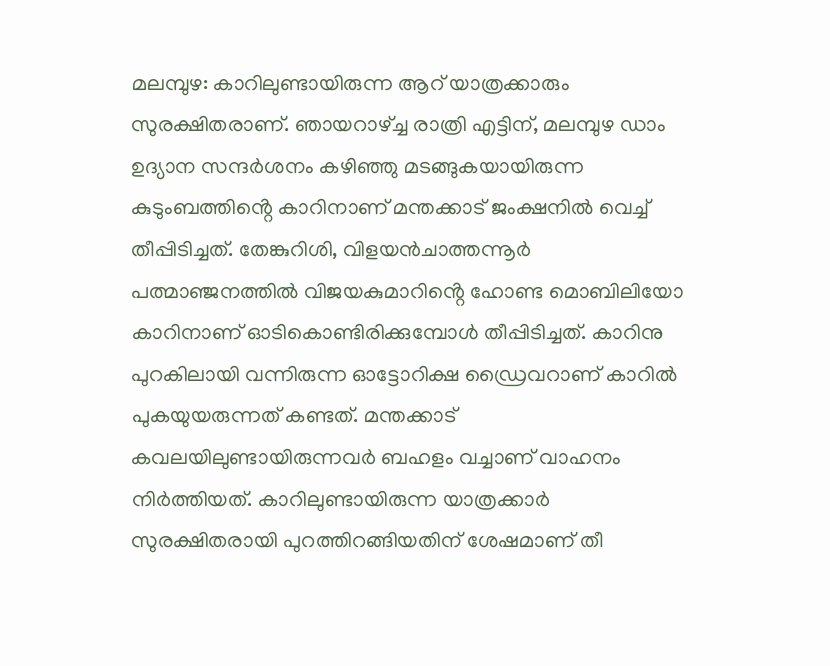മലമ്പുഴ: കാറിലുണ്ടായിരുന്ന ആറ് യാത്രക്കാരും സുരക്ഷിതരാണ്. ഞായറാഴ്ച്ച രാത്രി എട്ടിന്, മലമ്പുഴ ഡാം ഉദ്യാന സന്ദർശനം കഴിഞ്ഞു മടങ്ങുകയായിരുന്ന കുടുംബത്തിൻ്റെ കാറിനാണ് മന്തക്കാട് ജംക്ഷനിൽ വെച്ച് തീപ്പിടിച്ചത്. തേങ്കുറിശി, വിളയൻചാത്തന്നൂർ പത്മാഞ്ജനത്തിൽ വിജയകുമാറിൻ്റെ ഹോണ്ട മൊബിലിയോ കാറിനാണ് ഓടികൊണ്ടിരിക്കുമ്പോൾ തീപ്പിടിച്ചത്. കാറിനു പുറകിലായി വന്നിരുന്ന ഓട്ടോറിക്ഷ ഡ്രൈവറാണ് കാറിൽ പുകയുയരുന്നത് കണ്ടത്. മന്തക്കാട് കവലയിലുണ്ടായിരുന്നവർ ബഹളം വച്ചാണ് വാഹനം നിർത്തിയത്. കാറിലുണ്ടായിരുന്ന യാത്രക്കാർ സുരക്ഷിതരായി പുറത്തിറങ്ങിയതിന് ശേഷമാണ് തീ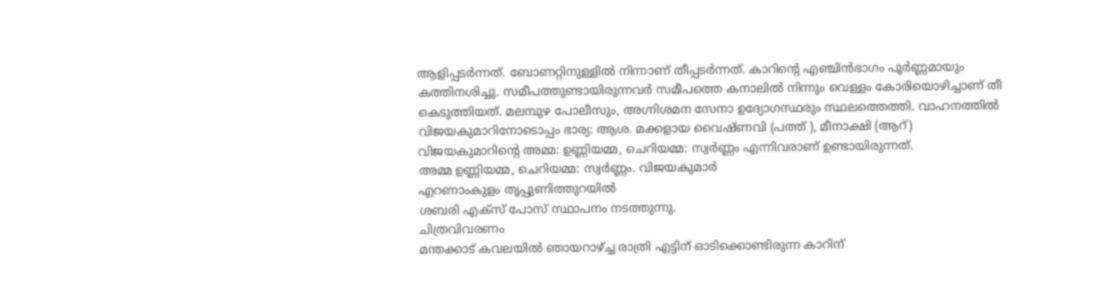ആളിപ്പടർന്നത്. ബോണറ്റിനുള്ളിൽ നിന്നാണ് തീപ്പടർന്നത്. കാറിൻ്റെ എഞ്ചിൻഭാഗം പൂർണ്ണമായും കത്തിനശിച്ചു. സമീപത്തുണ്ടായിരുന്നവർ സമീപത്തെ കനാലിൽ നിന്നും വെള്ളം കോരിയൊഴിച്ചാണ് തീ കെടുത്തിയത്. മലമ്പുഴ പോലീസും, അഗ്നിശമന സേനാ ഉദ്യോഗസ്ഥരും സ്ഥലത്തെത്തി. വാഹനത്തിൽ വിജയകുമാറിനോടൊപ്പം ഭാര്യ: ആശ. മക്കളായ വൈഷ്ണവി (പത്ത് ), മീനാക്ഷി (ആറ്) വിജയകുമാറിൻ്റെ അമ്മ: ഉണ്ണിയമ്മ, ചെറിയമ്മ: സ്വർണ്ണം എന്നിവരാണ് ഉണ്ടായിരുന്നത്.
അമ്മ ഉണ്ണിയമ്മ, ചെറിയമ്മ: സ്വർണ്ണം. വിജയകുമാർ
എറണാംകുളം തൃപ്പുണിത്തുറയിൽ
ശബരി എക്സ് പോസ് സ്ഥാപനം നടത്തുന്നു.
ചിത്രവിവരണം
മന്തക്കാട് കവലയിൽ ഞായറാഴ്ച്ച രാത്രി എട്ടിന് ഓടിക്കൊണ്ടിരുന്ന കാറിന്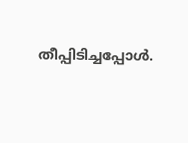തീപ്പിടിച്ചപ്പോൾ.